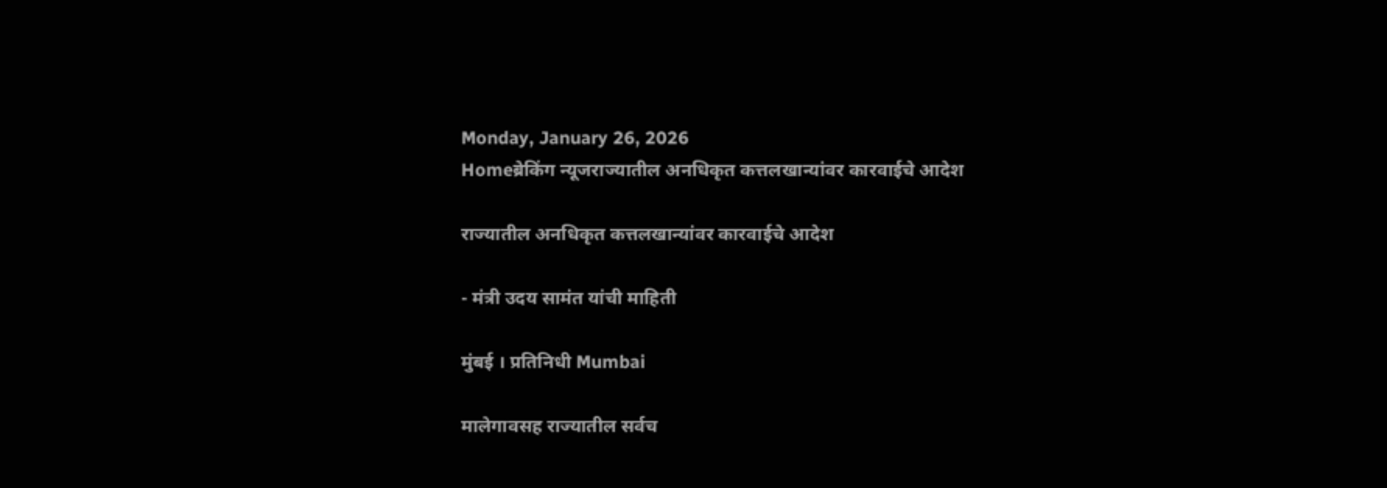Monday, January 26, 2026
Homeब्रेकिंग न्यूजराज्यातील अनधिकृत कत्तलखान्यांवर कारवाईचे आदेश

राज्यातील अनधिकृत कत्तलखान्यांवर कारवाईचे आदेश

- मंत्री उदय सामंत यांची माहिती

मुंबई । प्रतिनिधी Mumbai

मालेगावसह राज्यातील सर्वच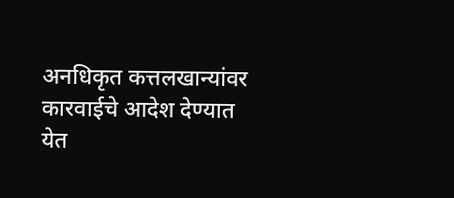अनधिकृत कत्तलखान्यांवर कारवाईचे आदेश देण्यात येत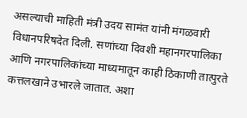असल्याची माहिती मंत्री उदय सामंत यांनी मंगळवारी विधानपरिषदेत दिली. सणांच्या दिवशी महानगरपालिका आणि नगरपालिकांच्या माध्यमातून काही ठिकाणी तात्पुरते कत्तलखाने उभारले जातात. अशा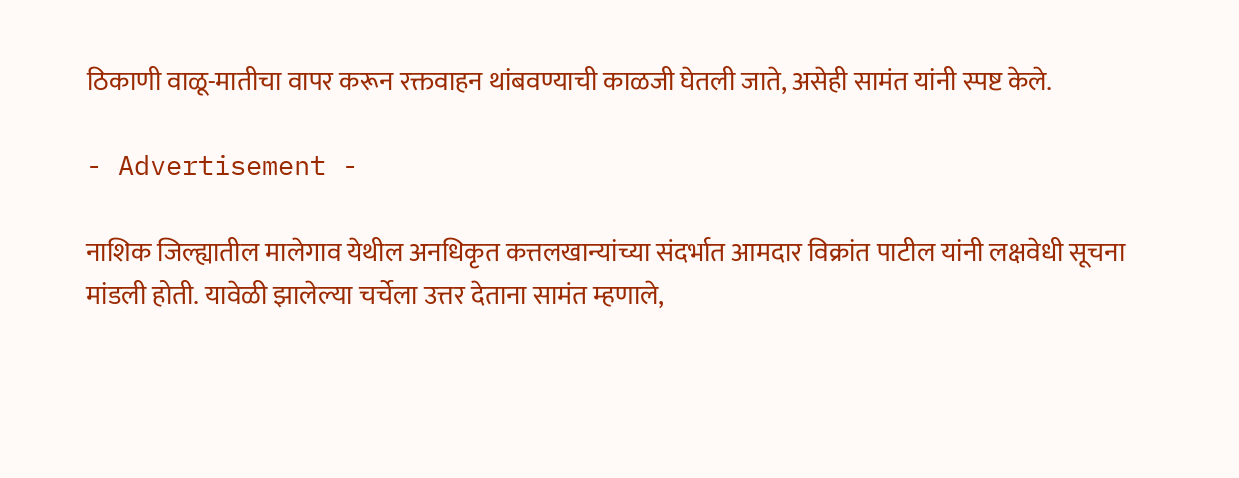ठिकाणी वाळू-मातीचा वापर करून रक्तवाहन थांबवण्याची काळजी घेतली जाते, असेही सामंत यांनी स्पष्ट केले.

- Advertisement -

नाशिक जिल्ह्यातील मालेगाव येथील अनधिकृत कत्तलखान्यांच्या संदर्भात आमदार विक्रांत पाटील यांनी लक्षवेधी सूचना मांडली होती. यावेळी झालेल्या चर्चेला उत्तर देताना सामंत म्हणाले,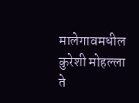मालेगावमधील कुरेशी मोहल्ला ते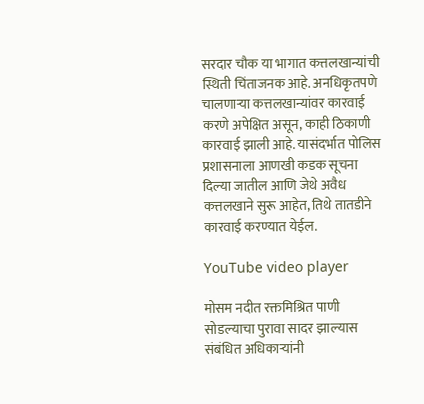सरदार चौक या भागात कत्तलखान्यांची स्थिती चिंताजनक आहे. अनधिकृतपणे चालणाऱ्या कत्तलखान्यांवर कारवाई करणे अपेक्षित असून, काही ठिकाणी कारवाई झाली आहे. यासंदर्भात पोलिस प्रशासनाला आणखी कडक सूचना दिल्या जातील आणि जेथे अवैध कत्तलखाने सुरू आहेत, तिथे तातडीने कारवाई करण्यात येईल.

YouTube video player

मोसम नदीत रक्तमिश्रित पाणी सोडल्याचा पुरावा सादर झाल्यास संबंधित अधिकाऱ्यांनी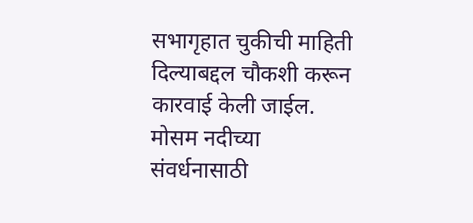सभागृहात चुकीची माहिती दिल्याबद्दल चौकशी करून कारवाई केली जाईल. मोसम नदीच्या संवर्धनासाठी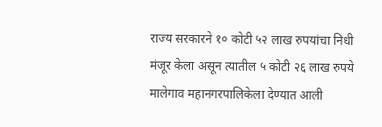राज्य सरकारने १० कोटी ५२ लाख रुपयांचा निधी मंजूर केला असून त्यातील ५ कोटी २६ लाख रुपये मालेगाव महानगरपालिकेला देण्यात आली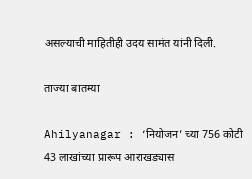असल्याची माहितीही उदय सामंत यांनी दिली.

ताज्या बातम्या

Ahilyanagar : ‘नियोजन’ च्या 756 कोटी 43 लाखांच्या प्रारूप आराखड्यास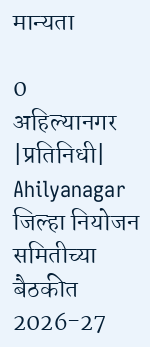मान्यता

0
अहिल्यानगर |प्रतिनिधी| Ahilyanagar जिल्हा नियोजन समितीच्या बैठकीत 2026-27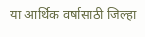या आर्थिक वर्षासाठी जिल्हा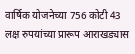वार्षिक योजनेच्या 756 कोटी 43 लक्ष रुपयांच्या प्रारूप आराखड्यास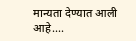मान्यता देण्यात आली आहे....